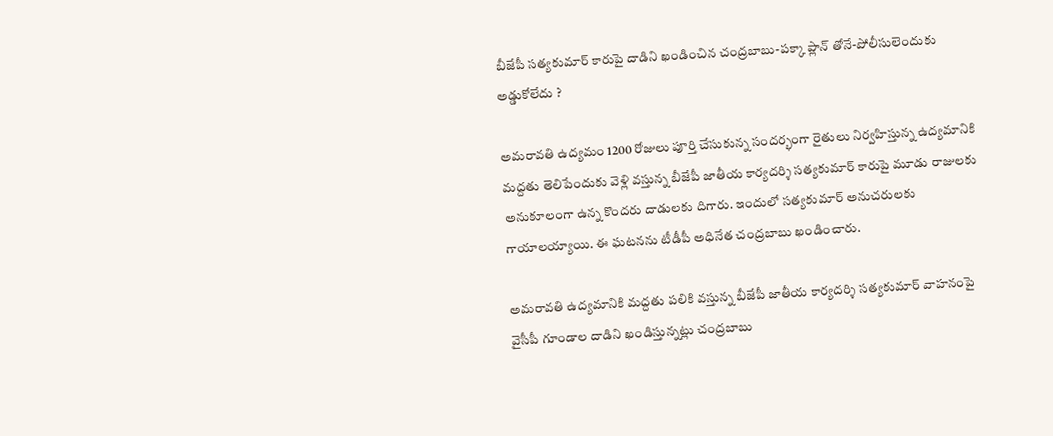బీజేపీ సత్యకుమార్ కారుపై దాడిని ఖండించిన చంద్రబాబు-పక్కా ప్లాన్ తోనే-పోలీసులెందుకు అడ్డుకోలేదు ?

అమరావతి ఉద్యమం 1200 రోజులు పూర్తి చేసుకున్న సందర్భంగా రైతులు నిర్వహిస్తున్న ఉద్యమానికి మద్దతు తెలిపేందుకు వెళ్లి వస్తున్న బీజేపీ జాతీయ కార్యదర్శి సత్యకుమార్ కారుపై మూడు రాజులకు అనుకూలంగా ఉన్న కొందరు దాడులకు దిగారు. ఇందులో సత్యకుమార్ అనుచరులకు గాయాలయ్యాయి. ఈ ఘటనను టీడీపీ అధినేత చంద్రబాబు ఖండించారు.

అమరావతి ఉద్యమానికి మద్దతు పలికి వస్తున్న బీజేపీ జాతీయ కార్యదర్శి సత్యకుమార్ వాహనంపై వైసీపీ గూండాల దాడిని ఖండిస్తున్నట్లు చంద్రబాబు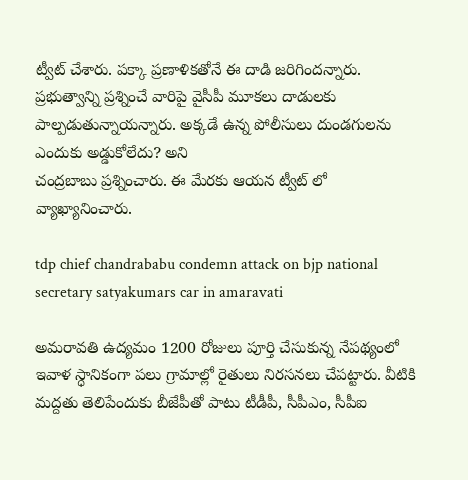ట్వీట్ చేశారు. పక్కా ప్రణాళికతోనే ఈ దాడి జరిగిందన్నారు. ప్రభుత్వాన్ని ప్రశ్నించే వారిపై వైసీపీ మూకలు దాడులకు పాల్పడుతున్నాయన్నారు. అక్కడే ఉన్న పోలీసులు దుండగులను ఎందుకు అడ్డుకోలేదు? అని
చంద్రబాబు ప్రశ్నించారు. ఈ మేరకు ఆయన ట్వీట్ లో వ్యాఖ్యానించారు.

tdp chief chandrababu condemn attack on bjp national secretary satyakumars car in amaravati

అమరావతి ఉద్యమం 1200 రోజులు పూర్తి చేసుకున్న నేపథ్యంలో ఇవాళ స్ధానికంగా పలు గ్రామాల్లో రైతులు నిరసనలు చేపట్టారు. వీటికి మద్దతు తెలిపేందుకు బీజేపీతో పాటు టీడీపీ, సీపీఎం, సీపీఐ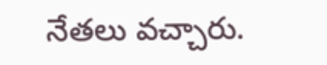నేతలు వచ్చారు.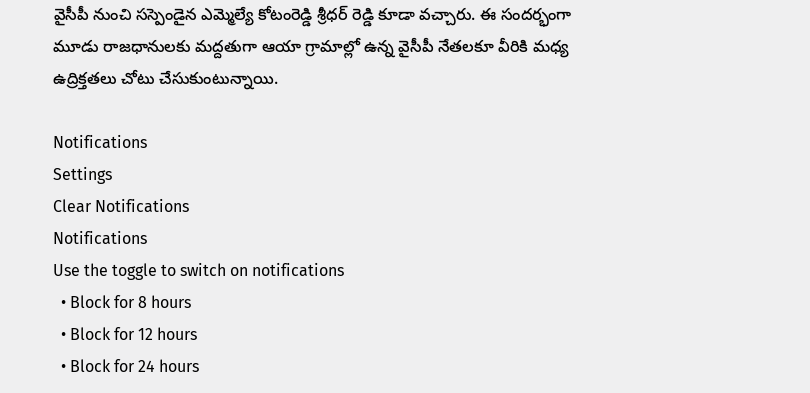వైసీపీ నుంచి సస్పెండైన ఎమ్మెల్యే కోటంరెడ్డి శ్రీధర్ రెడ్డి కూడా వచ్చారు. ఈ సందర్భంగా మూడు రాజధానులకు మద్దతుగా ఆయా గ్రామాల్లో ఉన్న వైసీపీ నేతలకూ వీరికి మధ్య ఉద్రిక్తతలు చోటు చేసుకుంటున్నాయి.

Notifications
Settings
Clear Notifications
Notifications
Use the toggle to switch on notifications
  • Block for 8 hours
  • Block for 12 hours
  • Block for 24 hours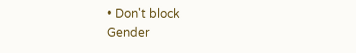• Don't block
Gender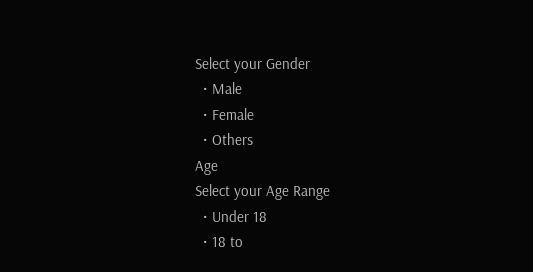Select your Gender
  • Male
  • Female
  • Others
Age
Select your Age Range
  • Under 18
  • 18 to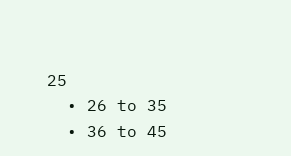25
  • 26 to 35
  • 36 to 45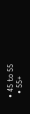• 45 to 55
  • 55+